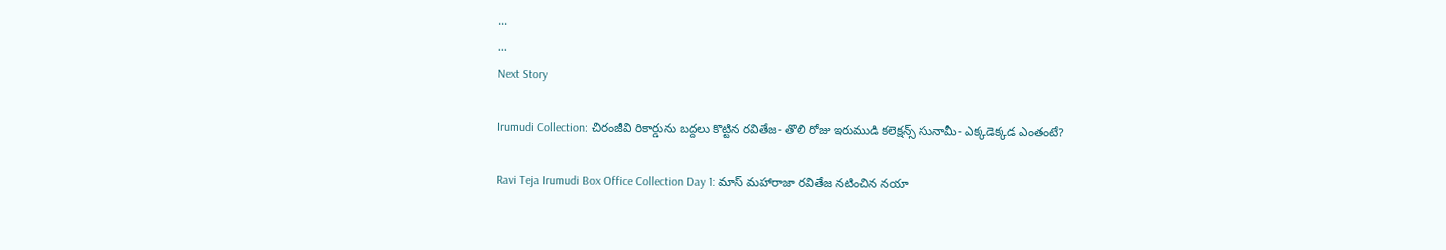...
...
Next Story

Irumudi Collection: చిరంజీవి రికార్డును బద్దలు కొట్టిన రవితేజ- తొలి రోజు ఇరుముడి కలెక్షన్స్ సునామీ- ఎక్కడెక్కడ ఎంతంటే?

Ravi Teja Irumudi Box Office Collection Day 1: మాస్ మహారాజా రవితేజ నటించిన నయా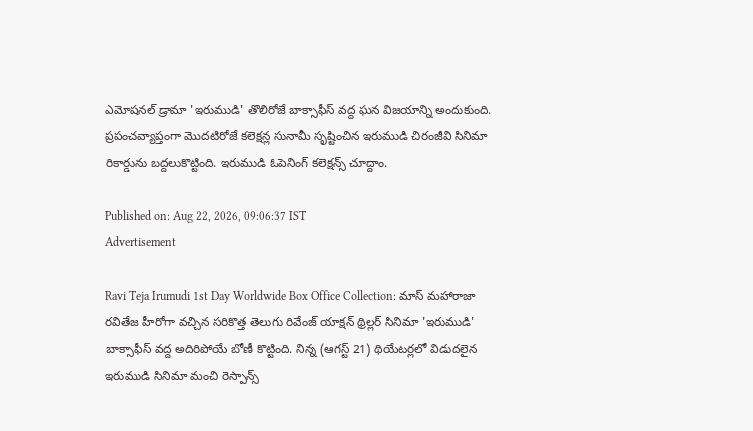ఎమోషనల్ డ్రామా 'ఇరుముడి' తొలిరోజే బాక్సాఫీస్ వద్ద ఘన విజయాన్ని అందుకుంది. ప్రపంచవ్యాప్తంగా మొదటిరోజే కలెక్షన్ల సునామీ సృష్టించిన ఇరుముడి చిరంజీవి సినిమా రికార్డును బద్దలుకొట్టింది. ఇరుముడి ఓపెనింగ్ కలెక్షన్స్ చూద్దాం.

Published on: Aug 22, 2026, 09:06:37 IST
Advertisement

Ravi Teja Irumudi 1st Day Worldwide Box Office Collection: మాస్ మహారాజా రవితేజ హీరోగా వచ్చిన సరికొత్త తెలుగు రివేంజ్ యాక్షన్ థ్రిల్లర్ సినిమా 'ఇరుముడి' బాక్సాఫీస్ వద్ద అదిరిపోయే బోణీ కొట్టింది. నిన్న (ఆగస్ట్ 21) థియేటర్లలో విడుదలైన ఇరుముడి సినిమా మంచి రెస్పాన్స్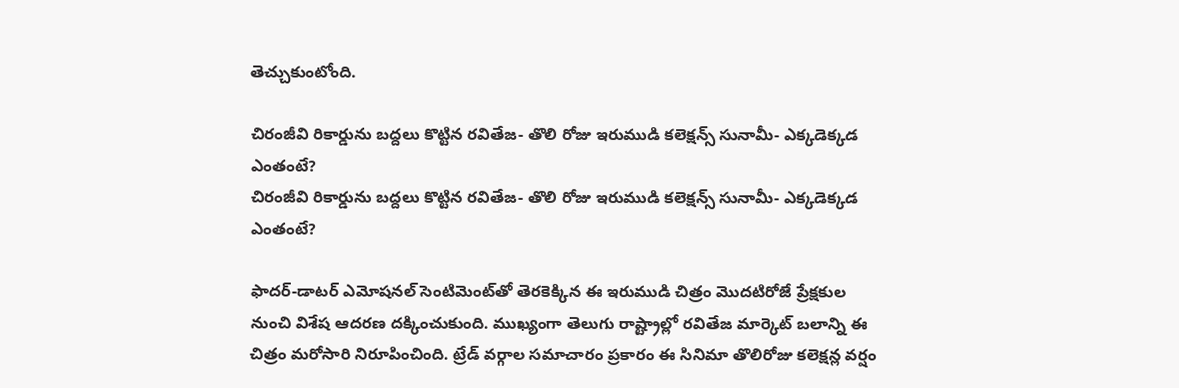తెచ్చుకుంటోంది.

చిరంజీవి రికార్డును బద్దలు కొట్టిన రవితేజ- తొలి రోజు ఇరుముడి కలెక్షన్స్ సునామీ- ఎక్కడెక్కడ ఎంతంటే?
చిరంజీవి రికార్డును బద్దలు కొట్టిన రవితేజ- తొలి రోజు ఇరుముడి కలెక్షన్స్ సునామీ- ఎక్కడెక్కడ ఎంతంటే?

ఫాదర్-డాటర్ ఎమోషనల్ సెంటిమెంట్‌తో తెరకెక్కిన ఈ ఇరుముడి చిత్రం మొదటిరోజే ప్రేక్షకుల నుంచి విశేష ఆదరణ దక్కించుకుంది. ముఖ్యంగా తెలుగు రాష్ట్రాల్లో రవితేజ మార్కెట్ బలాన్ని ఈ చిత్రం మరోసారి నిరూపించింది. ట్రేడ్ వర్గాల సమాచారం ప్రకారం ఈ సినిమా తొలిరోజు కలెక్షన్ల వర్షం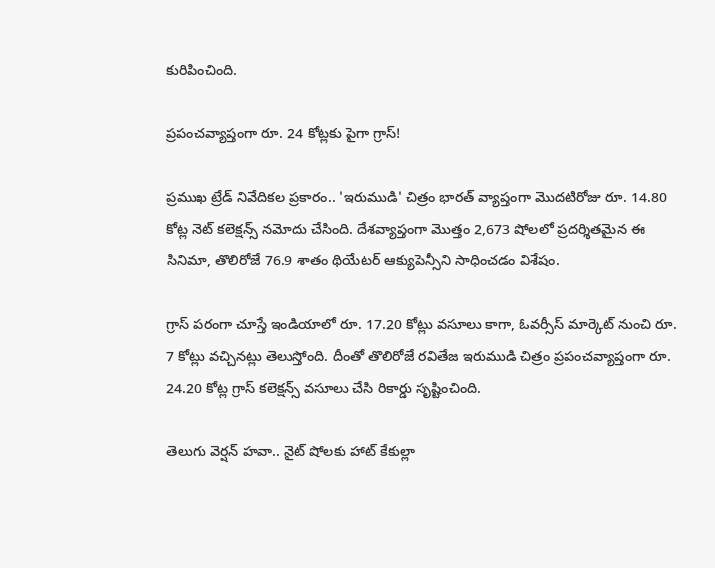కురిపించింది.

ప్రపంచవ్యాప్తంగా రూ. 24 కోట్లకు పైగా గ్రాస్!

ప్రముఖ ట్రేడ్ నివేదికల ప్రకారం.. 'ఇరుముడి' చిత్రం భారత్ వ్యాప్తంగా మొదటిరోజు రూ. 14.80 కోట్ల నెట్ కలెక్షన్స్ నమోదు చేసింది. దేశవ్యాప్తంగా మొత్తం 2,673 షోలలో ప్రదర్శితమైన ఈ సినిమా, తొలిరోజే 76.9 శాతం థియేటర్ ఆక్యుపెన్సీని సాధించడం విశేషం.

గ్రాస్ పరంగా చూస్తే ఇండియాలో రూ. 17.20 కోట్లు వసూలు కాగా, ఓవర్సీస్ మార్కెట్ నుంచి రూ. 7 కోట్లు వచ్చినట్లు తెలుస్తోంది. దీంతో తొలిరోజే రవితేజ ఇరుముడి చిత్రం ప్రపంచవ్యాప్తంగా రూ. 24.20 కోట్ల గ్రాస్ కలెక్షన్స్ వసూలు చేసి రికార్డు సృష్టించింది.

తెలుగు వెర్షన్ హవా.. నైట్ షోలకు హాట్ కేకుల్లా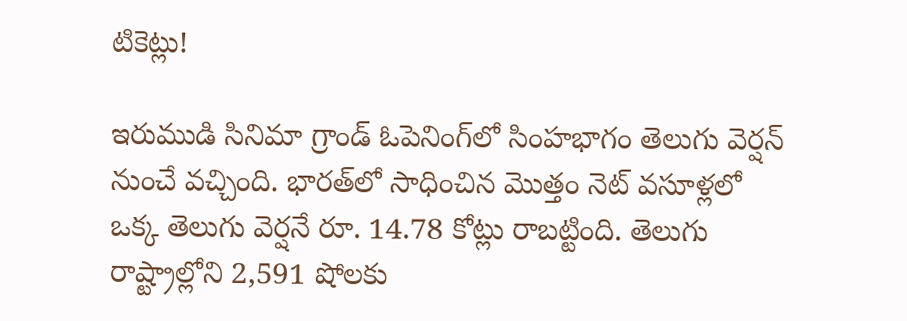టికెట్లు!

ఇరుముడి సినిమా గ్రాండ్ ఓపెనింగ్‌లో సింహభాగం తెలుగు వెర్షన్ నుంచే వచ్చింది. భారత్‌లో సాధించిన మొత్తం నెట్ వసూళ్లలో ఒక్క తెలుగు వెర్షనే రూ. 14.78 కోట్లు రాబట్టింది. తెలుగు రాష్ట్రాల్లోని 2,591 షోలకు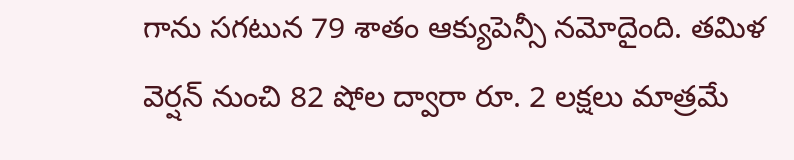గాను సగటున 79 శాతం ఆక్యుపెన్సీ నమోదైంది. తమిళ వెర్షన్ నుంచి 82 షోల ద్వారా రూ. 2 లక్షలు మాత్రమే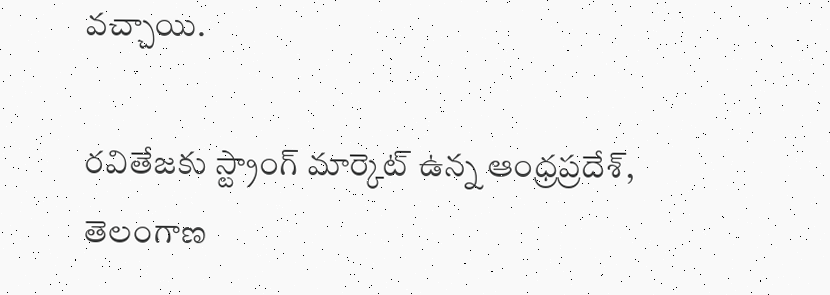వచ్చాయి.

రవితేజకు స్ట్రాంగ్ మార్కెట్ ఉన్న ఆంధ్రప్రదేశ్, తెలంగాణ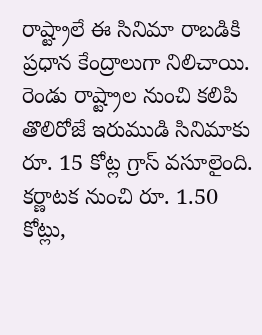రాష్ట్రాలే ఈ సినిమా రాబడికి ప్రధాన కేంద్రాలుగా నిలిచాయి. రెండు రాష్ట్రాల నుంచి కలిపి తొలిరోజే ఇరుముడి సినిమాకు రూ. 15 కోట్ల గ్రాస్ వసూలైంది. కర్ణాటక నుంచి రూ. 1.50 కోట్లు,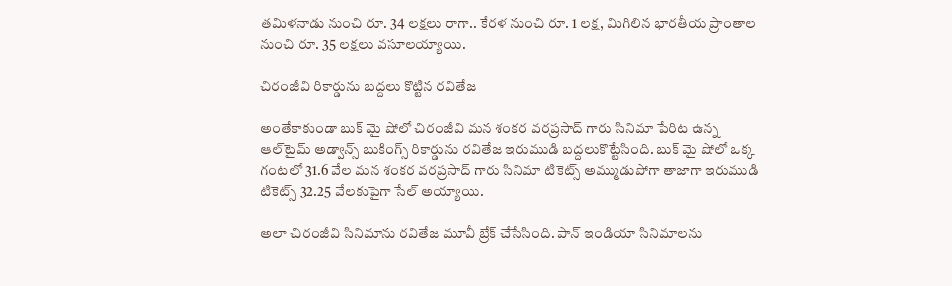తమిళనాడు నుంచి రూ. 34 లక్షలు రాగా.. కేరళ నుంచి రూ. 1 లక్ష, మిగిలిన భారతీయ ప్రాంతాల నుంచి రూ. 35 లక్షలు వసూలయ్యాయి.

చిరంజీవి రికార్డును బద్దలు కొట్టిన రవితేజ

అంతేకాకుండా బుక్ మై షోలో చిరంజీవి మన శంకర వరప్రసాద్ గారు సినిమా పేరిట ఉన్న ఆల్‌టైమ్ అడ్వాన్స్ బుకింగ్స్ రికార్డును రవితేజ ఇరుముడి బద్దలుకొట్టేసింది. బుక్ మై షోలో ఒక్క గంటలో 31.6 వేల మన శంకర వరప్రసాద్ గారు సినిమా టికెట్స్ అమ్ముడుపోగా తాజాగా ఇరుముడి టికెట్స్ 32.25 వేలకుపైగా సేల్ అయ్యాయి.

అలా చిరంజీవి సినిమాను రవితేజ మూవీ బ్రేక్ చేసేసింది. పాన్ ఇండియా సినిమాలను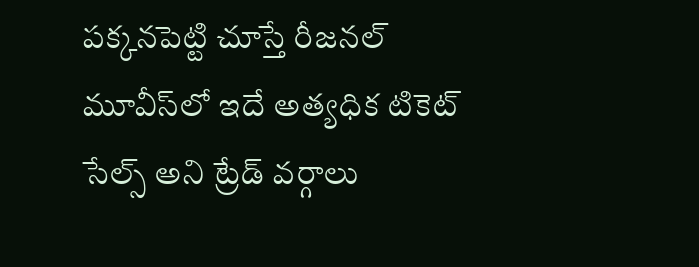పక్కనపెట్టి చూస్తే రీజనల్ మూవీస్‌లో ఇదే అత్యధిక టికెట్ సేల్స్ అని ట్రేడ్ వర్గాలు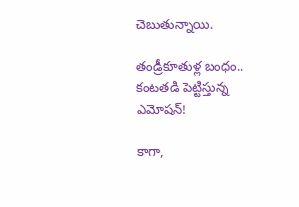చెబుతున్నాయి.

తండ్రీకూతుళ్ల బంధం.. కంటతడి పెట్టిస్తున్న ఎమోషన్!

కాగా,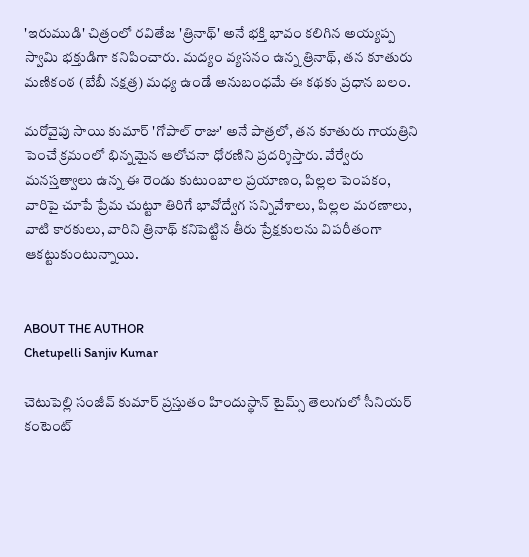'ఇరుముడి' చిత్రంలో రవితేజ 'త్రినాథ్' అనే భక్తి భావం కలిగిన అయ్యప్ప స్వామి భక్తుడిగా కనిపించారు. మద్యం వ్యసనం ఉన్న త్రినాథ్, తన కూతురు మణికంఠ (బేబీ నక్షత్ర) మధ్య ఉండే అనుబంధమే ఈ కథకు ప్రధాన బలం.

మరోవైపు సాయి కుమార్ 'గోపాల్ రాజు' అనే పాత్రలో, తన కూతురు గాయత్రిని పెంచే క్రమంలో భిన్నమైన ఆలోచనా ధోరణిని ప్రదర్శిస్తారు. వేర్వేరు మనస్తత్వాలు ఉన్న ఈ రెండు కుటుంబాల ప్రయాణం, పిల్లల పెంపకం, వారిపై చూపే ప్రేమ చుట్టూ తిరిగే భావోద్వేగ సన్నివేశాలు, పిల్లల మరణాలు, వాటి కారకులు, వారిని త్రినాథ్ కనిపెట్టిన తీరు ప్రేక్షకులను విపరీతంగా ఆకట్టుకుంటున్నాయి.


ABOUT THE AUTHOR
Chetupelli Sanjiv Kumar

చెటుపెల్లి సంజీవ్ కుమార్ ప్రస్తుతం హిందుస్థాన్ టైమ్స్ తెలుగులో సీనియర్ కంటెంట్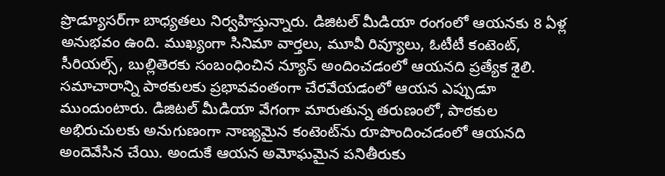ప్రొడ్యూసర్‌గా బాధ్యతలు నిర్వహిస్తున్నారు. డిజిటల్ మీడియా రంగంలో ఆయనకు 8 ఏళ్ల అనుభవం ఉంది. ముఖ్యంగా సినిమా వార్తలు, మూవీ రివ్యూలు, ఓటీటీ కంటెంట్, సీరియల్స్, బుల్లితెరకు సంబంధించిన న్యూస్ అందించడంలో ఆయనది ప్రత్యేక శైలి. సమాచారాన్ని పాఠకులకు ప్రభావవంతంగా చేరవేయడంలో ఆయన ఎప్పుడూ ముందుంటారు. డిజిటల్ మీడియా వేగంగా మారుతున్న తరుణంలో, పాఠకుల అభిరుచులకు అనుగుణంగా నాణ్యమైన కంటెంట్‌ను రూపొందించడంలో ఆయనది అందెవేసిన చేయి. అందుకే ఆయన అమోఘమైన పనితీరుకు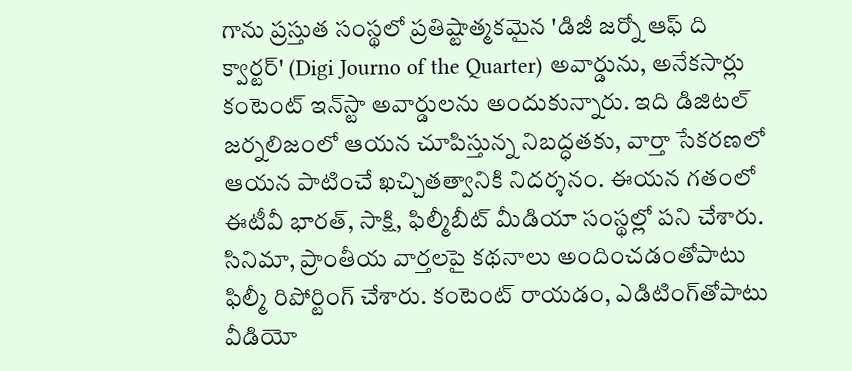గాను ప్రస్తుత సంస్థలో ప్రతిష్టాత్మకమైన 'డిజీ జర్నో ఆఫ్ ది క్వార్టర్' (Digi Journo of the Quarter) అవార్డును, అనేకసార్లు కంటెంట్ ఇన్‌స్టా అవార్డులను అందుకున్నారు. ఇది డిజిటల్ జర్నలిజంలో ఆయన చూపిస్తున్న నిబద్ధతకు, వార్తా సేకరణలో ఆయన పాటించే ఖచ్చితత్వానికి నిదర్శనం. ఈయన గతంలో ఈటీవీ భారత్, సాక్షి, ఫిల్మీబీట్ మీడియా సంస్థల్లో పని చేశారు. సినిమా, ప్రాంతీయ వార్తలపై కథనాలు అందించడంతోపాటు ఫిల్మీ రిపోర్టింగ్ చేశారు. కంటెంట్ రాయడం, ఎడిటింగ్‌తోపాటు వీడియో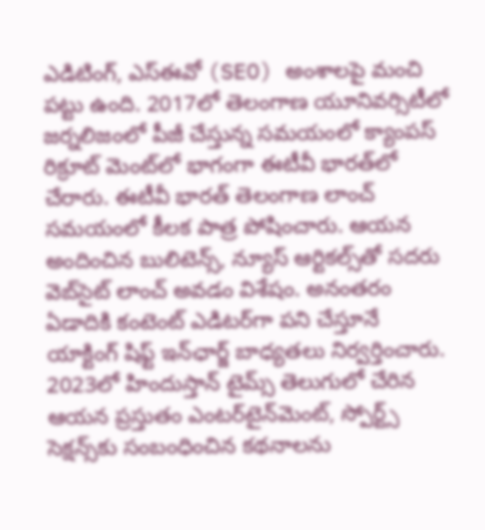ఎడిటింగ్, ఎస్‌ఈవో (SEO) అంశాలపై మంచి పట్టు ఉంది. 2017లో తెలంగాణ యూనివర్సిటీలో జర్నలిజంలో పీజీ చేస్తున్న సమయంలో క్యాంపస్ రిక్రూట్ మెంట్‌లో భాగంగా ఈటీవీ భారత్‌లో చేరారు. ఈటీవీ భారత్ తెలంగాణ లాంచ్ సమయంలో కీలక పాత్ర పోషించారు. ఆయన అందించిన బులిటెన్స్, న్యూస్ ఆర్టికల్స్‌తో సదరు వెబ్‌సైట్ లాంచ్ అవడం విశేషం. అనంతరం ఏడాదికి కంటెంట్ ఎడిటర్‌గా పని చేస్తూనే యాక్టింగ్ షిఫ్ట్ ఇన్‌ఛార్జ్ బాధ్యతలు నిర్వర్తించారు. 2023లో హిందుస్తాన్ టైమ్స్ తెలుగులో చేరిన ఆయన ప్రస్తుతం ఎంటర్‌టైన్‌మెంట్, స్పోర్ట్స్ సెక్షన్స్‌కు సంబంధించిన కథనాలను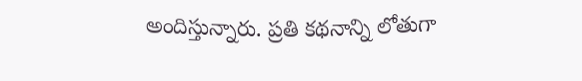అందిస్తున్నారు. ప్రతి కథనాన్ని లోతుగా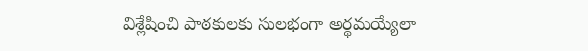విశ్లేషించి పాఠకులకు సులభంగా అర్థమయ్యేలా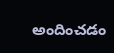అందించడం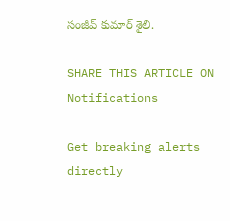సంజీవ్ కుమార్ శైలి.

SHARE THIS ARTICLE ON
Notifications

Get breaking alerts directly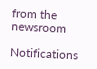from the newsroom

Notifications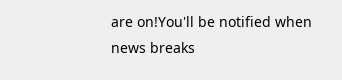are on!You'll be notified when news breaks